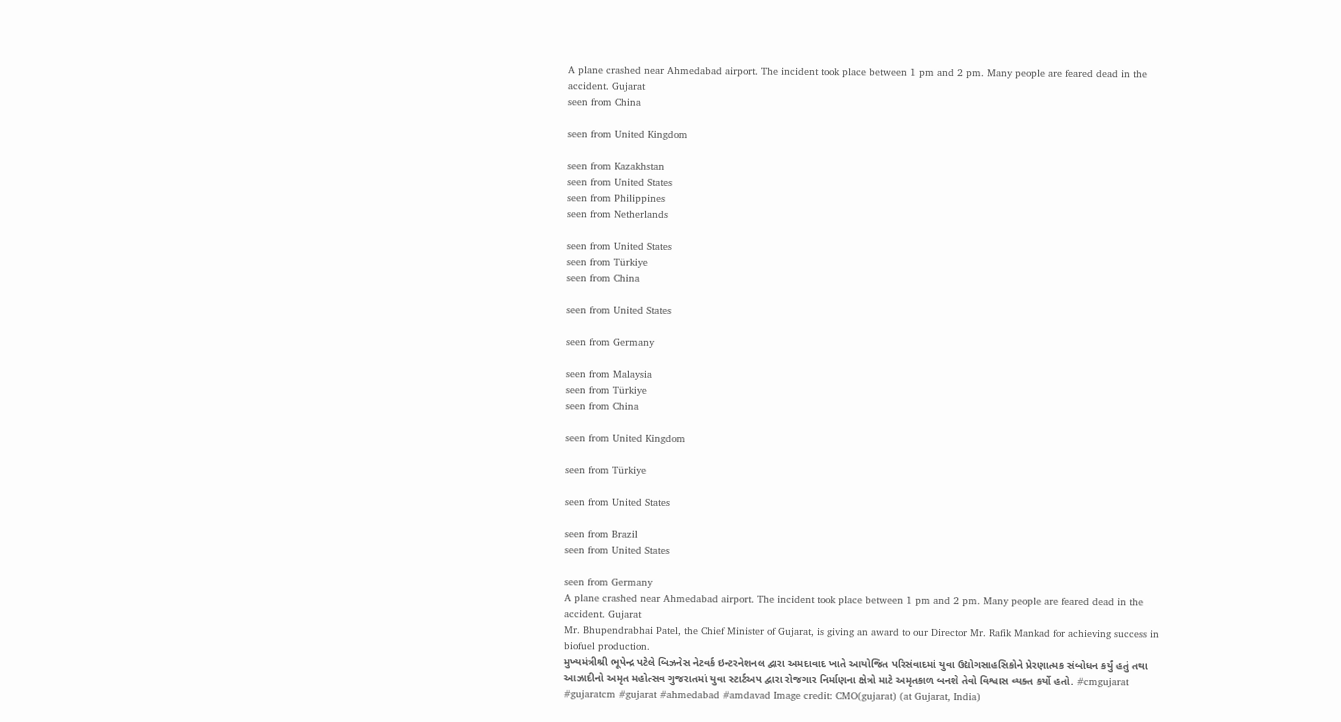A plane crashed near Ahmedabad airport. The incident took place between 1 pm and 2 pm. Many people are feared dead in the accident. Gujarat
seen from China

seen from United Kingdom

seen from Kazakhstan
seen from United States
seen from Philippines
seen from Netherlands

seen from United States
seen from Türkiye
seen from China

seen from United States

seen from Germany

seen from Malaysia
seen from Türkiye
seen from China

seen from United Kingdom

seen from Türkiye

seen from United States

seen from Brazil
seen from United States

seen from Germany
A plane crashed near Ahmedabad airport. The incident took place between 1 pm and 2 pm. Many people are feared dead in the accident. Gujarat
Mr. Bhupendrabhai Patel, the Chief Minister of Gujarat, is giving an award to our Director Mr. Rafik Mankad for achieving success in biofuel production.
મુખ્યમંત્રીશ્રી ભૂપેન્દ્ર પટેલે બિઝનેસ નેટવર્ક ઇન્ટરનેશનલ દ્વારા અમદાવાદ ખાતે આયોજિત પરિસંવાદમાં યુવા ઉદ્યોગસાહસિકોને પ્રેરણાત્મક સંબોધન કર્યું હતું તથા આઝાદીનો અમૃત મહોત્સવ ગુજરાતમાં યુવા સ્ટાર્ટઅપ દ્વારા રોજગાર નિર્માણના ક્ષેત્રો માટે અમૃતકાળ બનશે તેવો વિશ્વાસ વ્યક્ત કર્યો હતો. #cmgujarat #gujaratcm #gujarat #ahmedabad #amdavad Image credit: CMO(gujarat) (at Gujarat, India)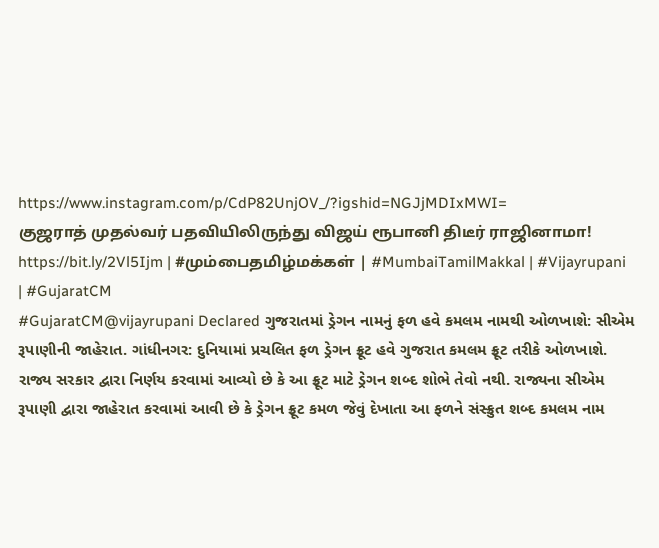https://www.instagram.com/p/CdP82UnjOV_/?igshid=NGJjMDIxMWI=
குஜராத் முதல்வர் பதவியிலிருந்து விஜய் ரூபானி திடீர் ராஜினாமா!
https://bit.ly/2Vl5Ijm | #மும்பைதமிழ்மக்கள் | #MumbaiTamilMakkal | #Vijayrupani | #GujaratCM
#GujaratCM@vijayrupani Declared ગુજરાતમાં ડ્રેગન નામનું ફળ હવે કમલમ નામથી ઓળખાશે: સીએમ રૂપાણીની જાહેરાત. ગાંધીનગર: દુનિયામાં પ્રચલિત ફળ ડ્રેગન ફ્રૂટ હવે ગુજરાત કમલમ ફ્રૂટ તરીકે ઓળખાશે. રાજ્ય સરકાર દ્વારા નિર્ણય કરવામાં આવ્યો છે કે આ ફ્રૂટ માટે ડ્રેગન શબ્દ શોભે તેવો નથી. રાજ્યના સીએમ રૂપાણી દ્વારા જાહેરાત કરવામાં આવી છે કે ડ્રેગન ફ્રૂટ કમળ જેવું દેખાતા આ ફળને સંસ્ક્રુત શબ્દ કમલમ નામ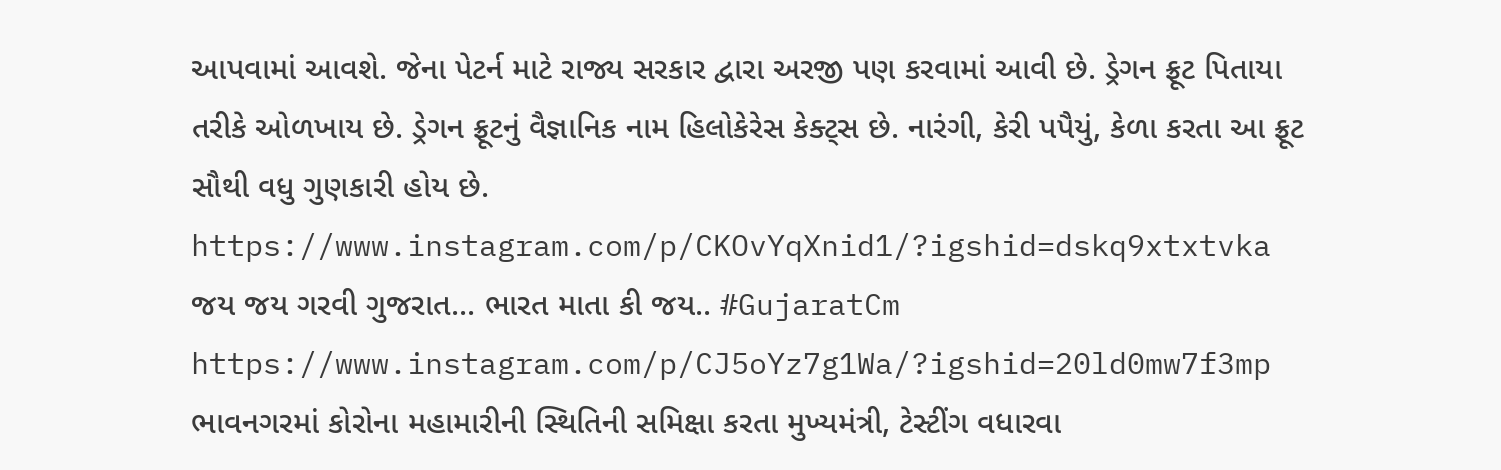આપવામાં આવશે. જેના પેટર્ન માટે રાજ્ય સરકાર દ્વારા અરજી પણ કરવામાં આવી છે. ડ્રેગન ફ્રૂટ પિતાયા તરીકે ઓળખાય છે. ડ્રેગન ફ્રૂટનું વૈજ્ઞાનિક નામ હિલોકેરેસ કેક્ટ્સ છે. નારંગી, કેરી પપૈયું, કેળા કરતા આ ફ્રૂટ સૌથી વધુ ગુણકારી હોય છે. https://www.instagram.com/p/CKOvYqXnid1/?igshid=dskq9xtxtvka
જય જય ગરવી ગુજરાત... ભારત માતા કી જય.. #GujaratCm https://www.instagram.com/p/CJ5oYz7g1Wa/?igshid=20ld0mw7f3mp
ભાવનગરમાં કોરોના મહામારીની સ્થિતિની સમિક્ષા કરતા મુખ્યમંત્રી, ટેસ્ટીંગ વધારવા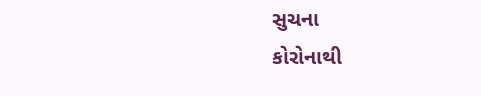સુચના
કોરોનાથી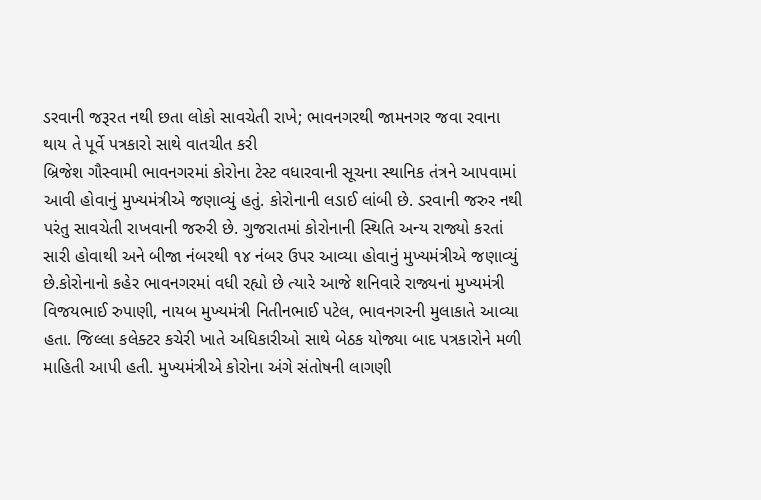ડરવાની જરૂરત નથી છતા લોકો સાવચેતી રાખે; ભાવનગરથી જામનગર જવા રવાના થાય તે પૂર્વે પત્રકારો સાથે વાતચીત કરી
બ્રિજેશ ગૌસ્વામી ભાવનગરમાં કોરોના ટેસ્ટ વધારવાની સૂચના સ્થાનિક તંત્રને આપવામાં આવી હોવાનું મુખ્યમંત્રીએ જણાવ્યું હતું. કોરોનાની લડાઈ લાંબી છે. ડરવાની જરુર નથી પરંતુ સાવચેતી રાખવાની જરુરી છે. ગુજરાતમાં કોરોનાની સ્થિતિ અન્ય રાજ્યો કરતાં સારી હોવાથી અને બીજા નંબરથી ૧૪ નંબર ઉપર આવ્યા હોવાનું મુખ્યમંત્રીએ જણાવ્યું છે.કોરોનાનો કહેર ભાવનગરમાં વધી રહ્યો છે ત્યારે આજે શનિવારે રાજ્યનાં મુખ્યમંત્રી વિજયભાઈ રુપાણી, નાયબ મુખ્યમંત્રી નિતીનભાઈ પટેલ, ભાવનગરની મુલાકાતે આવ્યા હતા. જિલ્લા કલેક્ટર કચેરી ખાતે અધિકારીઓ સાથે બેઠક યોજ્યા બાદ પત્રકારોને મળી માહિતી આપી હતી. મુખ્યમંત્રીએ કોરોના અંગે સંતોષની લાગણી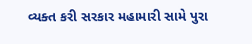વ્યક્ત કરી સરકાર મહામારી સામે પુરા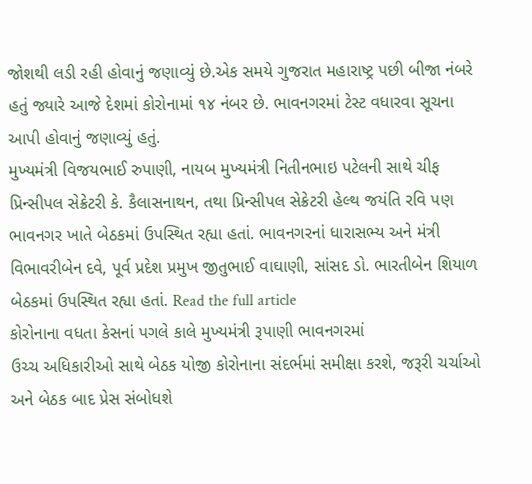જોશથી લડી રહી હોવાનું જણાવ્યું છે.એક સમયે ગુજરાત મહારાષ્ટ્ર પછી બીજા નંબરે હતું જ્યારે આજે દેશમાં કોરોનામાં ૧૪ નંબર છે. ભાવનગરમાં ટેસ્ટ વધારવા સૂચના આપી હોવાનું જણાવ્યું હતું.
મુખ્યમંત્રી વિજયભાઈ રુપાણી, નાયબ મુખ્યમંત્રી નિતીનભાઇ પટેલની સાથે ચીફ પ્રિન્સીપલ સેક્રેટરી કે. કૈલાસનાથન, તથા પ્રિન્સીપલ સેક્રેટરી હેલ્થ જયંતિ રવિ પણ ભાવનગર ખાતે બેઠકમાં ઉપસ્થિત રહ્યા હતાં. ભાવનગરનાં ધારાસભ્ય અને મંત્રી વિભાવરીબેન દવે, પૂર્વ પ્રદેશ પ્રમુખ જીતુભાઈ વાઘાણી, સાંસદ ડો. ભારતીબેન શિયાળ બેઠકમાં ઉપસ્થિત રહ્યા હતાં. Read the full article
કોરોનાના વધતા કેસનાં પગલે કાલે મુખ્યમંત્રી રૂપાણી ભાવનગરમાં
ઉચ્ચ અધિકારીઓ સાથે બેઠક યોજી કોરોનાના સંદર્ભમાં સમીક્ષા કરશે, જરૂરી ચર્ચાઓ અને બેઠક બાદ પ્રેસ સંબોધશે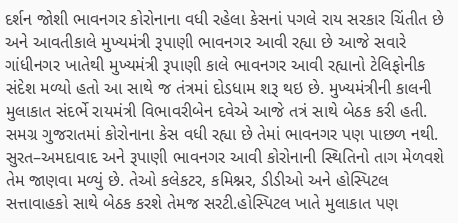દર્શન જોશી ભાવનગર કોરોનાના વધી રહેલા કેસનાં પગલે રાય સરકાર ચિંતીત છે અને આવતીકાલે મુખ્યમંત્રી રૂપાણી ભાવનગર આવી રહ્યા છે આજે સવારે ગાંધીનગર ખાતેથી મુખ્યમંત્રી રૂપાણી કાલે ભાવનગર આવી રહ્યાનો ટેલિફોનીક સંદેશ મળ્યો હતો આ સાથે જ તંત્રમાં દોડધામ શરૂ થઇ છે. મુખ્યમંત્રીની કાલની મુલાકાત સંદર્ભે રાયમંત્રી વિભાવરીબેન દવેએ આજે તત્રં સાથે બેઠક કરી હતી. સમગ્ર ગુજરાતમાં કોરોનાના કેસ વધી રહ્યા છે તેમાં ભાવનગર પણ પાછળ નથી. સુરત–અમદાવાદ અને રૂપાણી ભાવનગર આવી કોરોનાની સ્થિતિનો તાગ મેળવશે તેમ જાણવા મળ્યું છે. તેઓ કલેકટર, કમિશ્નર, ડીડીઓ અને હોસ્પિટલ સત્તાવાહકો સાથે બેઠક કરશે તેમજ સરટી.હોસ્પિટલ ખાતે મુલાકાત પણ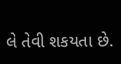લે તેવી શકયતા છે.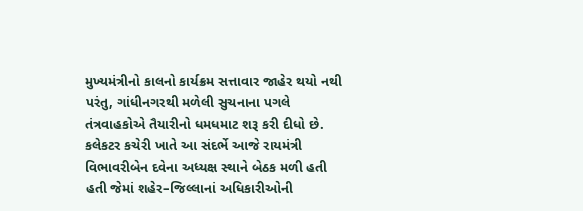મુખ્યમંત્રીનો કાલનો કાર્યક્રમ સત્તાવાર જાહેર થયો નથી પરંતુ, ગાંધીનગરથી મળેલી સુચનાના પગલે તંત્રવાહકોએ તૈયારીનો ધમધમાટ શરૂ કરી દીધો છે. કલેકટર કચેરી ખાતે આ સંદર્ભે આજે રાયમંત્રી વિભાવરીબેન દવેના અધ્યક્ષ સ્થાને બેઠક મળી હતી હતી જેમાં શહેર–જિલ્લાનાં અધિકારીઓની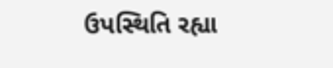ઉપસ્થિતિ રહ્યા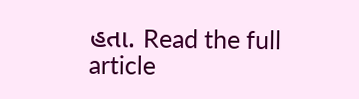હતા. Read the full article